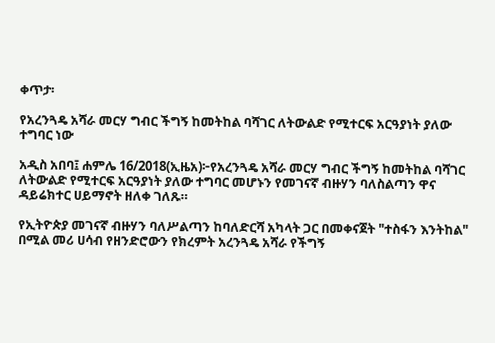ቀጥታ፡

የአረንጓዴ አሻራ መርሃ ግብር ችግኝ ከመትከል ባሻገር ለትውልድ የሚተርፍ አርዓያነት ያለው ተግባር ነው

አዲስ አበባ፤ ሐምሌ 16/2018(ኢዜአ)፦የአረንጓዴ አሻራ መርሃ ግብር ችግኝ ከመትከል ባሻገር ለትውልድ የሚተርፍ አርዓያነት ያለው ተግባር መሆኑን የመገናኛ ብዙሃን ባለስልጣን ዋና ዳይሬክተር ሀይማኖት ዘለቀ ገለጹ።

የኢትዮጵያ መገናኛ ብዙሃን ባለሥልጣን ከባለድርሻ አካላት ጋር በመቀናጀት "ተስፋን እንትከል" በሚል መሪ ሀሳብ የዘንድሮውን የክረምት አረንጓዴ አሻራ የችግኝ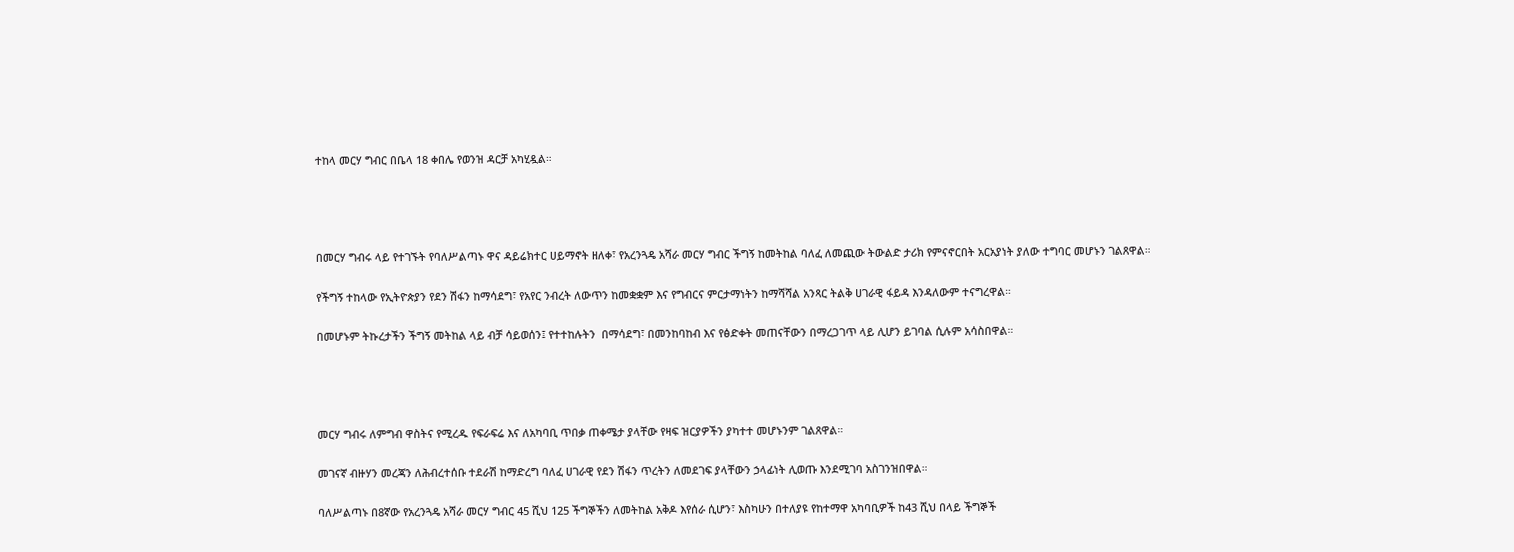ተከላ መርሃ ግብር በቤላ 18 ቀበሌ የወንዝ ዳርቻ አካሂዷል።




በመርሃ ግብሩ ላይ የተገኙት የባለሥልጣኑ ዋና ዳይሬክተር ሀይማኖት ዘለቀ፣ የአረንጓዴ አሻራ መርሃ ግብር ችግኝ ከመትከል ባለፈ ለመጪው ትውልድ ታሪክ የምናኖርበት አርአያነት ያለው ተግባር መሆኑን ገልጸዋል።

የችግኝ ተከላው የኢትዮጵያን የደን ሽፋን ከማሳደግ፣ የአየር ንብረት ለውጥን ከመቋቋም እና የግብርና ምርታማነትን ከማሻሻል አንጻር ትልቅ ሀገራዊ ፋይዳ እንዳለውም ተናግረዋል።

በመሆኑም ትኩረታችን ችግኝ መትከል ላይ ብቻ ሳይወሰን፤ የተተከሉትን  በማሳደግ፣ በመንከባከብ እና የፅድቀት መጠናቸውን በማረጋገጥ ላይ ሊሆን ይገባል ሲሉም አሳስበዋል።




መርሃ ግብሩ ለምግብ ዋስትና የሚረዱ የፍራፍሬ እና ለአካባቢ ጥበቃ ጠቀሜታ ያላቸው የዛፍ ዝርያዎችን ያካተተ መሆኑንም ገልጸዋል።

መገናኛ ብዙሃን መረጃን ለሕብረተሰቡ ተደራሽ ከማድረግ ባለፈ ሀገራዊ የደን ሽፋን ጥረትን ለመደገፍ ያላቸውን ኃላፊነት ሊወጡ እንደሚገባ አስገንዝበዋል።

ባለሥልጣኑ በ8ኛው የአረንጓዴ አሻራ መርሃ ግብር 45 ሺህ 125 ችግኞችን ለመትከል አቅዶ እየሰራ ሲሆን፣ እስካሁን በተለያዩ የከተማዋ አካባቢዎች ከ43 ሺህ በላይ ችግኞች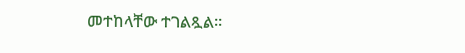መተከላቸው ተገልጿል።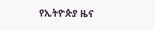የኢትዮጵያ ዜና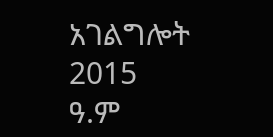አገልግሎት
2015
ዓ.ም